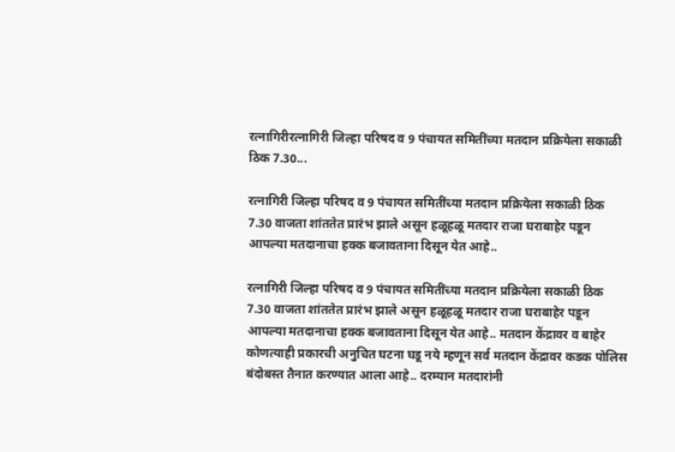रत्नागिरीरत्नागिरी जिल्हा परिषद व 9 पंचायत समितींच्या मतदान प्रक्रियेला सकाळी ठिक 7.30...

रत्नागिरी जिल्हा परिषद व 9 पंचायत समितींच्या मतदान प्रक्रियेला सकाळी ठिक 7.30 वाजता शांततेत प्रारंभ झाले असून हळूहळू मतदार राजा घराबाहेर पडून आपल्या मतदानाचा हक्क बजावताना दिसून येत आहे..

रत्नागिरी जिल्हा परिषद व 9 पंचायत समितींच्या मतदान प्रक्रियेला सकाळी ठिक 7.30 वाजता शांततेत प्रारंभ झाले असून हळूहळू मतदार राजा घराबाहेर पडून आपल्या मतदानाचा हक्क बजावताना दिसून येत आहे.. मतदान केंद्रावर व बाहेर कोणत्याही प्रकारची अनुचित घटना घडू नये म्हणून सर्व मतदान केंद्रावर कडक पोलिस बंदोबस्त तैनात करण्यात आला आहे.. दरम्यान मतदारांनी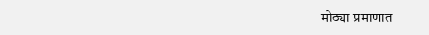मोठ्या प्रमाणात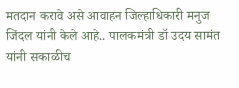मतदान करावे असे आवाहन जिल्हाधिकारी मनुज जिंदल यांनी केले आहे.. पालकमंत्री डॉ उदय सामंत यांनी सकाळीच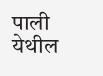पाली येथील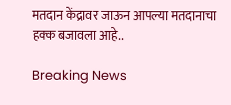मतदान केंद्रावर जाऊन आपल्या मतदानाचा हक्क बजावला आहे..

Breaking News